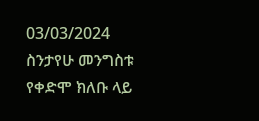03/03/2024
ስንታየሁ መንግስቱ የቀድሞ ክለቡ ላይ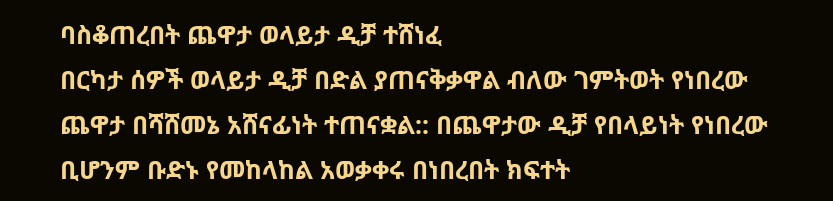ባስቆጠረበት ጨዋታ ወላይታ ዲቻ ተሸነፈ
በርካታ ሰዎች ወላይታ ዲቻ በድል ያጠናቅቃዋል ብለው ገምትወት የነበረው ጨዋታ በሻሸመኔ አሸናፊነት ተጠናቋል:: በጨዋታው ዲቻ የበላይነት የነበረው ቢሆንም ቡድኑ የመከላከል አወቃቀሩ በነበረበት ክፍተት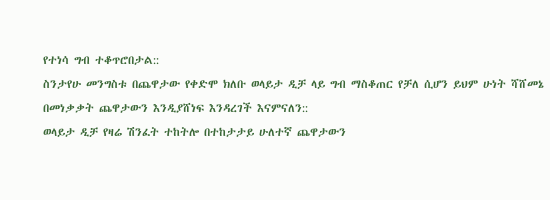የተነሳ ግብ ተቆጥሮበታል::
ስንታየሁ መንግስቱ በጨዋታው የቀድሞ ክለቡ ወላይታ ዲቻ ላይ ግብ ማስቆጠር የቻለ ሲሆን ይህም ሁነት ሻሸመኔ በመነቃቃት ጨዋታውን እንዲያሸነፍ እንዳረገች እናምናለን::
ወላይታ ዲቻ የዛሬ ሽንፈት ተከትሎ በተከታታይ ሁለተኛ ጨዋታውን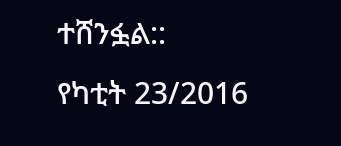ተሸንፏል::
የካቲት 23/2016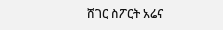ሸገር ስፖርት አሬና